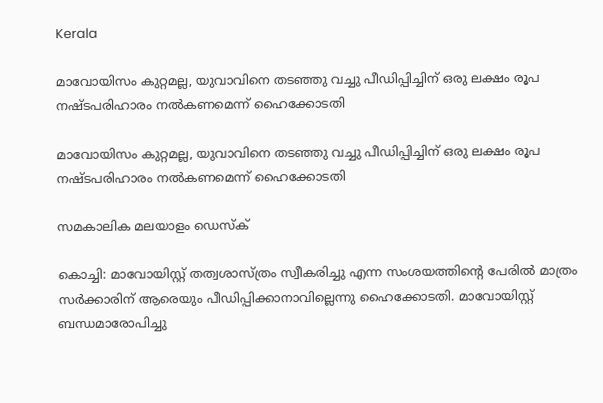Kerala

മാവോയിസം കുറ്റമല്ല, യുവാവിനെ തടഞ്ഞു വച്ചു പീഡിപ്പിച്ചിന് ഒരു ലക്ഷം രൂപ നഷ്ടപരിഹാരം നല്‍കണമെന്ന് ഹൈക്കോടതി

മാവോയിസം കുറ്റമല്ല, യുവാവിനെ തടഞ്ഞു വച്ചു പീഡിപ്പിച്ചിന് ഒരു ലക്ഷം രൂപ നഷ്ടപരിഹാരം നല്‍കണമെന്ന് ഹൈക്കോടതി

സമകാലിക മലയാളം ഡെസ്ക്

കൊച്ചി: മാവോയിസ്റ്റ് തത്വശാസ്ത്രം സ്വീകരിച്ചു എന്ന സംശയത്തിന്റെ പേരില്‍ മാത്രം സര്‍ക്കാരിന് ആരെയും പീഡിപ്പിക്കാനാവില്ലെന്നു ഹൈക്കോടതി. മാവോയിസ്റ്റ് ബന്ധമാരോപിച്ചു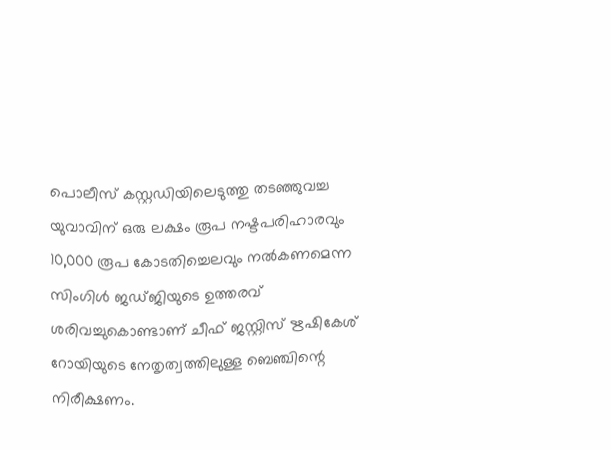പൊലീസ് കസ്റ്റഡിയിലെടുത്തു തടഞ്ഞുവച്ച യുവാവിന് ഒരു ലക്ഷം രൂപ നഷ്ടപരിഹാരവും 10,000 രൂപ കോടതിച്ചെലവും നല്‍കണമെന്ന സിംഗിള്‍ ജഡ്ജിയുടെ ഉത്തരവ് ശരിവച്ചുകൊണ്ടാണ് ചീഫ് ജസ്റ്റിസ് ഋഷികേശ് റോയിയുടെ നേതൃത്വത്തിലുള്ള ബെഞ്ചിന്റെ നിരീക്ഷണം.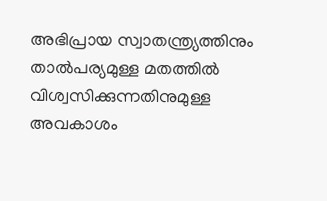അഭിപ്രായ സ്വാതന്ത്ര്യത്തിനും താല്‍പര്യമുള്ള മതത്തില്‍ വിശ്വസിക്കുന്നതിനുമുള്ള അവകാശം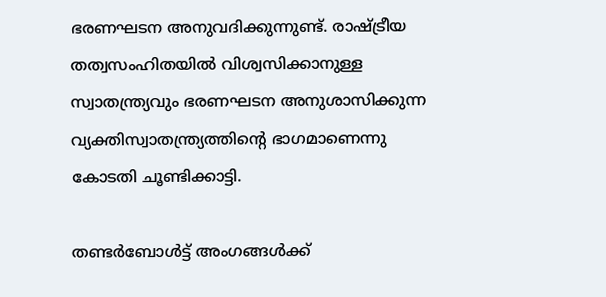ഭരണഘടന അനുവദിക്കുന്നുണ്ട്. രാഷ്ട്രീയ തത്വസംഹിതയില്‍ വിശ്വസിക്കാനുള്ള സ്വാതന്ത്ര്യവും ഭരണഘടന അനുശാസിക്കുന്ന വ്യക്തിസ്വാതന്ത്ര്യത്തിന്റെ ഭാഗമാണെന്നു കോടതി ചൂണ്ടിക്കാട്ടി.

തണ്ടര്‍ബോള്‍ട്ട് അംഗങ്ങള്‍ക്ക്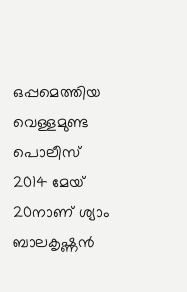ഒപ്പമെത്തിയ വെള്ളമുണ്ട പൊലീസ് 2014 മേയ് 20നാണ് ശ്യാം ബാലകൃഷ്ണന്‍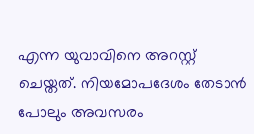എന്ന യുവാവിനെ അറസ്റ്റ് ചെയ്തത്. നിയമോപദേശം തേടാന്‍ പോലും അവസരം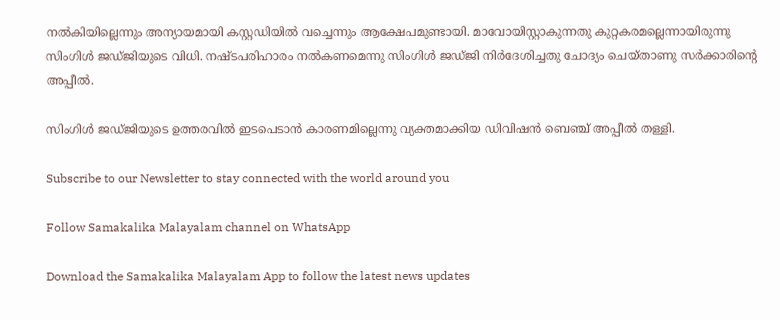നല്‍കിയില്ലെന്നും അന്യായമായി കസ്റ്റഡിയില്‍ വച്ചെന്നും ആക്ഷേപമുണ്ടായി. മാവോയിസ്റ്റാകുന്നതു കുറ്റകരമല്ലെന്നായിരുന്നു സിംഗിള്‍ ജഡ്ജിയുടെ വിധി. നഷ്ടപരിഹാരം നല്‍കണമെന്നു സിംഗിള്‍ ജഡ്ജി നിര്‍ദേശിച്ചതു ചോദ്യം ചെയ്താണു സര്‍ക്കാരിന്റെ അപ്പീല്‍.

സിംഗിള്‍ ജഡ്ജിയുടെ ഉത്തരവില്‍ ഇടപെടാന്‍ കാരണമില്ലെന്നു വ്യക്തമാക്കിയ ഡിവിഷന്‍ ബെഞ്ച് അപ്പീല്‍ തള്ളി.

Subscribe to our Newsletter to stay connected with the world around you

Follow Samakalika Malayalam channel on WhatsApp

Download the Samakalika Malayalam App to follow the latest news updates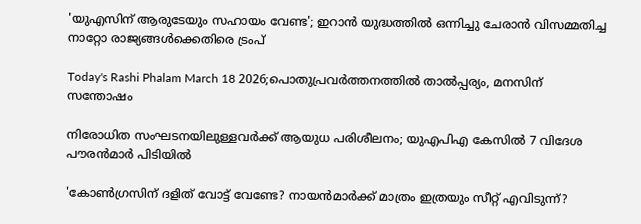'യുഎസിന് ആരുടേയും സഹായം വേണ്ട'; ഇറാൻ യുദ്ധത്തിൽ ഒന്നിച്ചു ചേരാൻ വിസമ്മതിച്ച നാറ്റോ രാജ്യങ്ങൾക്കെതിരെ ട്രംപ്

Today's Rashi Phalam March 18 2026;പൊതുപ്രവര്‍ത്തനത്തില്‍ താല്‍പ്പര്യം, മനസിന് സന്തോഷം

നിരോധിത സംഘടനയിലുള്ളവർക്ക് ആയുധ പരിശീലനം; യുഎപിഎ കേസിൽ 7 വിദേശ പൗരൻമാർ പിടിയിൽ

'കോണ്‍ഗ്രസിന് ദളിത് വോട്ട് വേണ്ടേ? നായന്‍മാര്‍ക്ക് മാത്രം ഇത്രയും സീറ്റ് എവിടുന്ന്?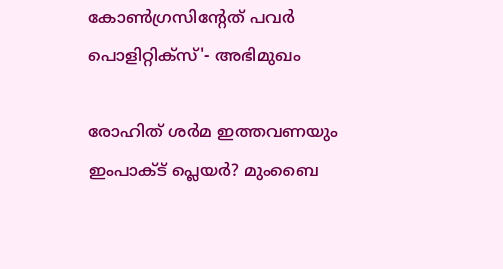കോണ്‍ഗ്രസിന്റേത് പവര്‍ പൊളിറ്റിക്‌സ്'- അഭിമുഖം

രോഹിത് ശര്‍മ ഇത്തവണയും ഇംപാക്ട് പ്ലെയര്‍? മുംബൈ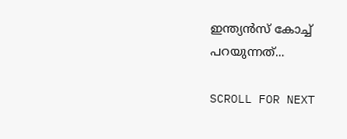ഇന്ത്യന്‍സ് കോച്ച് പറയുന്നത്...

SCROLL FOR NEXT